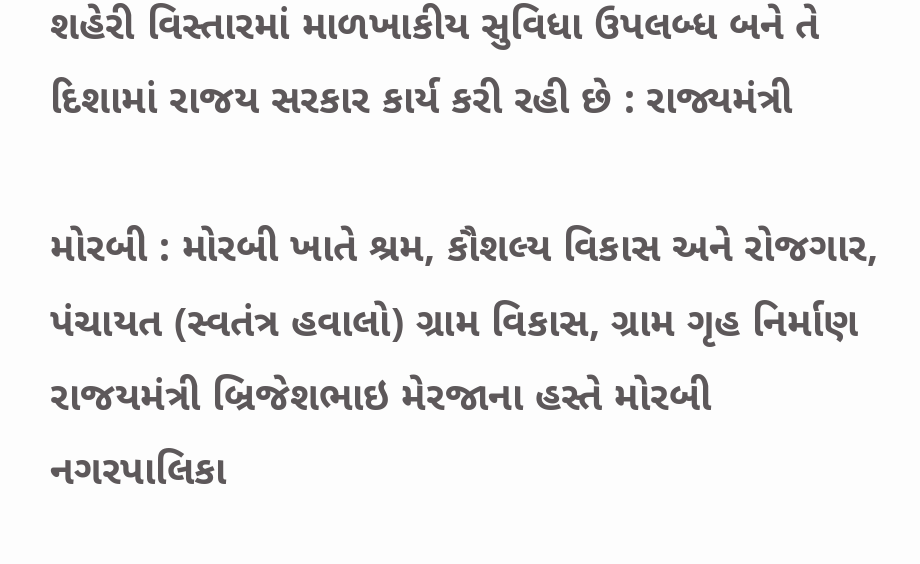શહેરી વિસ્તારમાં માળખાકીય સુવિધા ઉપલબ્ધ બને તે દિશામાં રાજય સરકાર કાર્ય કરી રહી છે : રાજ્યમંત્રી

મોરબી : મોરબી ખાતે શ્રમ, કૌશલ્ય વિકાસ અને રોજગાર, પંચાયત (સ્વતંત્ર હવાલો) ગ્રામ વિકાસ, ગ્રામ ગૃહ નિર્માણ રાજયમંત્રી બ્રિજેશભાઇ મેરજાના હસ્તે મોરબી નગરપાલિકા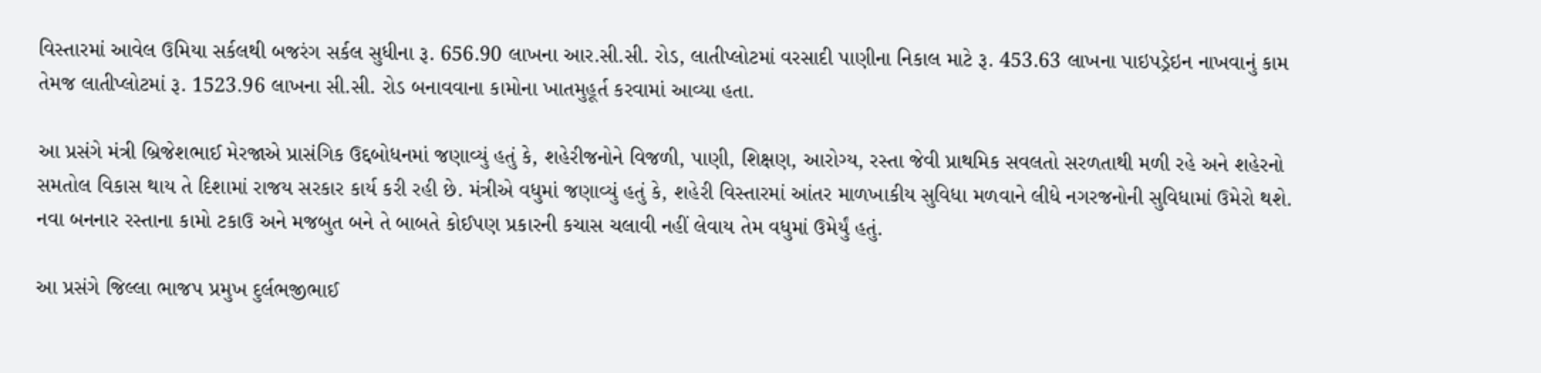વિસ્તારમાં આવેલ ઉમિયા સર્કલથી બજરંગ સર્કલ સુધીના રૂ. 656.90 લાખના આર.સી.સી. રોડ, લાતીપ્લોટમાં વરસાદી પાણીના નિકાલ માટે રૂ. 453.63 લાખના પાઇપડ્રેઇન નાખવાનું કામ તેમજ લાતીપ્લોટમાં રૂ. 1523.96 લાખના સી.સી. રોડ બનાવવાના કામોના ખાતમુહૂર્ત કરવામાં આવ્યા હતા.

આ પ્રસંગે મંત્રી બ્રિજેશભાઈ મેરજાએ પ્રાસંગિક ઉદ્દબોધનમાં જણાવ્યું હતું કે, શહેરીજનોને વિજળી, પાણી, શિક્ષણ, આરોગ્ય, રસ્તા જેવી પ્રાથમિક સવલતો સરળતાથી મળી રહે અને શહેરનો સમતોલ વિકાસ થાય તે દિશામાં રાજય સરકાર કાર્ય કરી રહી છે. મંત્રીએ વધુમાં જણાવ્યું હતું કે, શહેરી વિસ્તારમાં આંતર માળખાકીય સુવિધા મળવાને લીધે નગરજનોની સુવિધામાં ઉમેરો થશે. નવા બનનાર રસ્તાના કામો ટકાઉ અને મજબુત બને તે બાબતે કોઈપણ પ્રકારની કચાસ ચલાવી નહીં લેવાય તેમ વધુમાં ઉમેર્યું હતું.

આ પ્રસંગે જિલ્લા ભાજપ પ્રમુખ દુર્લભજીભાઈ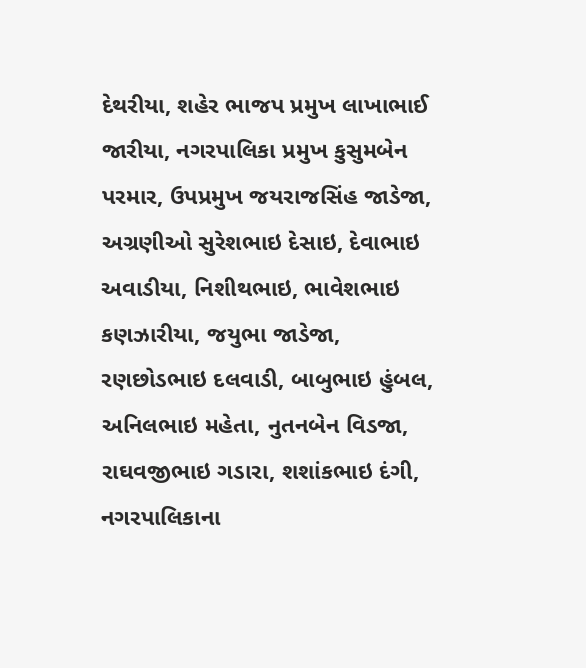દેથરીયા, શહેર ભાજપ પ્રમુખ લાખાભાઈ જારીયા, નગરપાલિકા પ્રમુખ કુસુમબેન પરમાર, ઉપપ્રમુખ જયરાજસિંહ જાડેજા, અગ્રણીઓ સુરેશભાઇ દેસાઇ, દેવાભાઇ અવાડીયા, નિશીથભાઇ, ભાવેશભાઇ કણઝારીયા, જયુભા જાડેજા, રણછોડભાઇ દલવાડી, બાબુભાઇ હુંબલ, અનિલભાઇ મહેતા, નુતનબેન વિડજા, રાઘવજીભાઇ ગડારા, શશાંકભાઇ દંગી, નગરપાલિકાના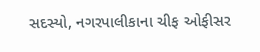સદસ્યો, નગરપાલીકાના ચીફ ઓફીસર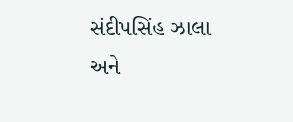સંદીપસિંહ ઝાલા અને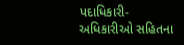પદાધિકારી-અધિકારીઓ સહિતના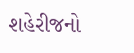શહેરીજનો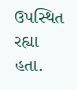ઉપસ્થિત રહ્યા હતા.